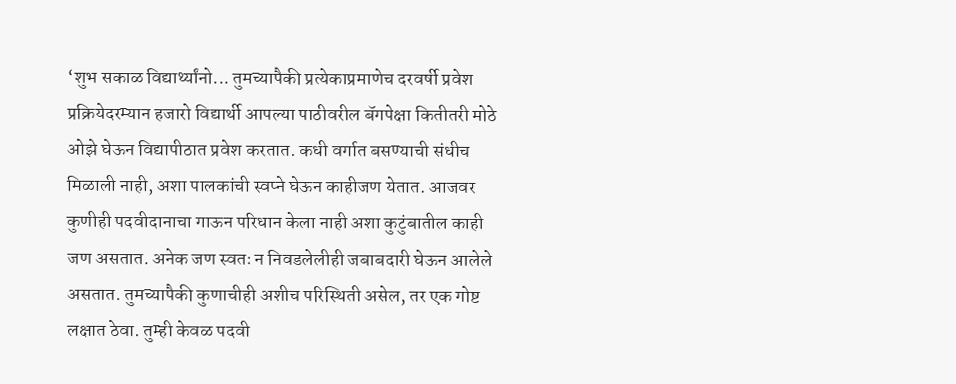‘शुभ सकाळ विद्यार्थ्यांनो... तुमच्यापैकी प्रत्येकाप्रमाणेच दरवर्षी प्रवेश प्रक्रियेदरम्यान हजारो विद्यार्थी आपल्या पाठीवरील बॅगपेक्षा कितीतरी मोठे ओझे घेऊन विद्यापीठात प्रवेश करतात. कधी वर्गात बसण्याची संधीच मिळाली नाही, अशा पालकांची स्वप्ने घेऊन काहीजण येतात. आजवर कुणीही पदवीदानाचा गाऊन परिधान केला नाही अशा कुटुंबातील काही जण असतात. अनेक जण स्वतः न निवडलेलीही जबाबदारी घेऊन आलेले असतात. तुमच्यापैकी कुणाचीही अशीच परिस्थिती असेल, तर एक गोष्ट लक्षात ठेवा. तुम्ही केवळ पदवी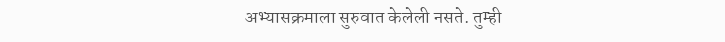अभ्यासक्रमाला सुरुवात केलेली नसते. तुम्ही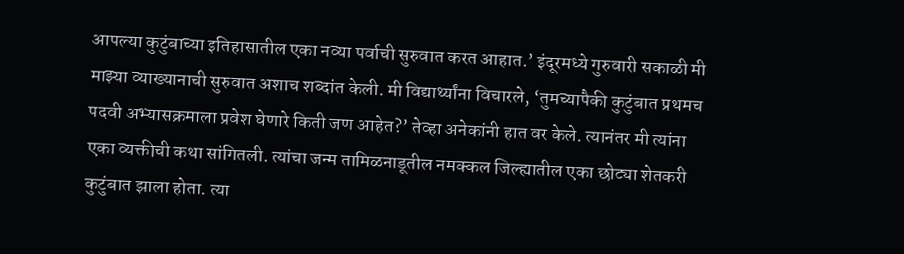आपल्या कुटुंबाच्या इतिहासातील एका नव्या पर्वाची सुरुवात करत आहात.’ इंदूरमध्ये गुरुवारी सकाळी मी माझ्या व्याख्यानाची सुरुवात अशाच शब्दांत केली. मी विद्यार्थ्यांना विचारले, ‘तुमच्यापैकी कुटुंबात प्रथमच पदवी अभ्यासक्रमाला प्रवेश घेणारे किती जण आहेत?’ तेव्हा अनेकांनी हात वर केले. त्यानंतर मी त्यांना एका व्यक्तीची कथा सांगितली. त्यांचा जन्म तामिळनाडूतील नमक्कल जिल्ह्यातील एका छोट्या शेतकरी कुटुंबात झाला होता. त्या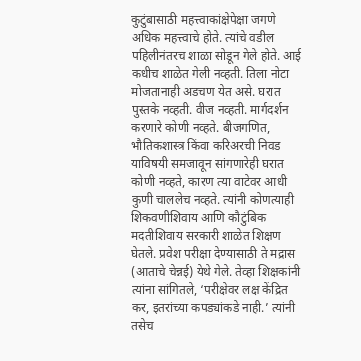कुटुंबासाठी महत्त्वाकांक्षेपेक्षा जगणे अधिक महत्त्वाचे होते. त्यांचे वडील पहिलीनंतरच शाळा सोडून गेले होते. आई कधीच शाळेत गेली नव्हती. तिला नोटा मोजतानाही अडचण येत असे. घरात पुस्तके नव्हती. वीज नव्हती. मार्गदर्शन करणारे कोणी नव्हते. बीजगणित, भौतिकशास्त्र किंवा करिअरची निवड याविषयी समजावून सांगणारेही घरात कोणी नव्हते, कारण त्या वाटेवर आधी कुणी चाललेच नव्हते. त्यांनी कोणत्याही शिकवणीशिवाय आणि कौटुंबिक मदतीशिवाय सरकारी शाळेत शिक्षण घेतले. प्रवेश परीक्षा देण्यासाठी ते मद्रास (आताचे चेन्नई) येथे गेले. तेव्हा शिक्षकांनी त्यांना सांगितले, ‘परीक्षेवर लक्ष केंद्रित कर, इतरांच्या कपड्यांकडे नाही.’ त्यांनी तसेच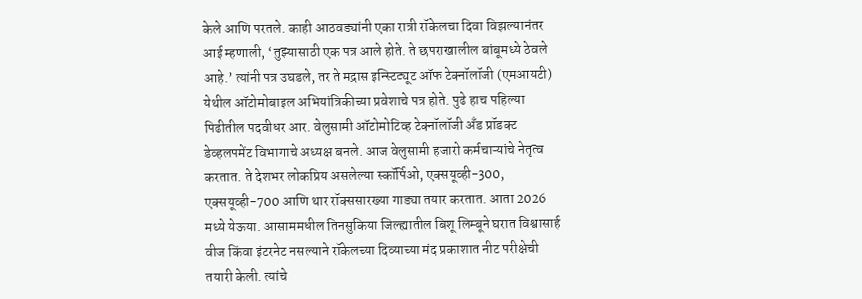केले आणि परतले. काही आठवड्यांनी एका रात्री रॉकेलचा दिवा विझल्यानंतर आई म्हणाली, ‘तुझ्यासाठी एक पत्र आले होते. ते छपराखालील बांबूमध्ये ठेवले आहे.’ त्यांनी पत्र उघडले, तर ते मद्रास इन्स्टिट्यूट ऑफ टेक्नॉलॉजी (एमआयटी) येथील ऑटोमोबाइल अभियांत्रिकीच्या प्रवेशाचे पत्र होते. पुढे हाच पहिल्या पिढीतील पदवीधर आर. वेलुसामी ऑटोमोटिव्ह टेक्नॉलॉजी अँड प्रॉडक्ट डेव्हलपमेंट विभागाचे अध्यक्ष बनले. आज वेलुसामी हजारो कर्मचाऱ्यांचे नेतृत्व करतात. ते देशभर लोकप्रिय असलेल्या स्कॉर्पिओ, एक्सयूव्ही-300, एक्सयूव्ही-700 आणि थार रॉक्ससारख्या गाड्या तयार करतात. आता 2026 मध्ये येऊया. आसाममधील तिनसुकिया जिल्ह्यातील बिशू लिम्बूने घरात विश्वासार्ह वीज किंवा इंटरनेट नसल्याने रॉकेलच्या दिव्याच्या मंद प्रकाशात नीट परीक्षेची तयारी केली. त्यांचे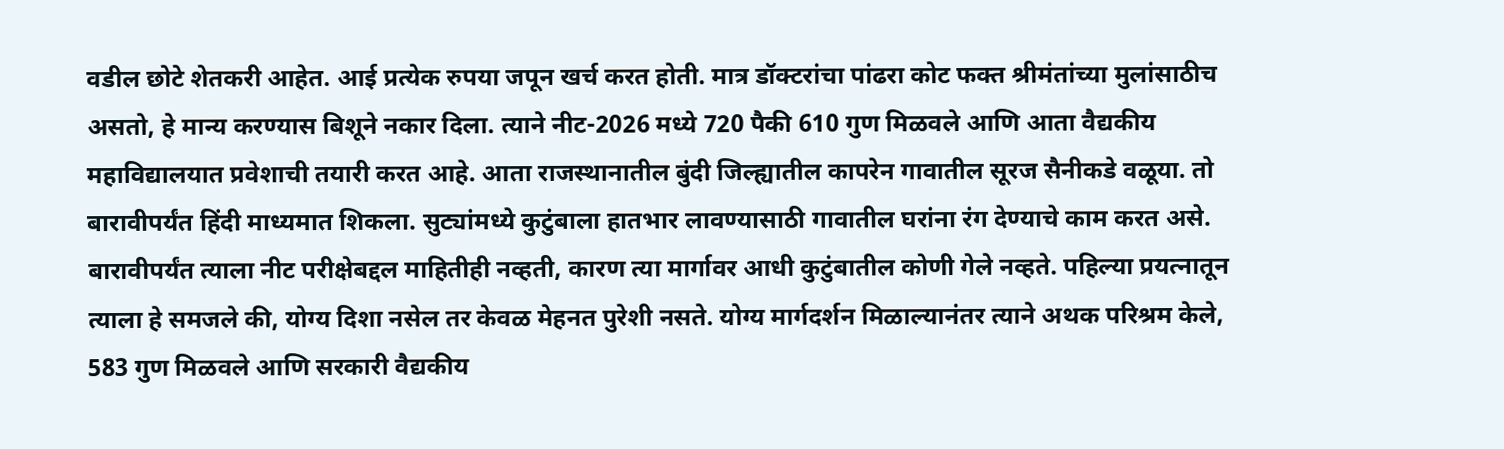वडील छोटे शेतकरी आहेत. आई प्रत्येक रुपया जपून खर्च करत होती. मात्र डॉक्टरांचा पांढरा कोट फक्त श्रीमंतांच्या मुलांसाठीच असतो, हे मान्य करण्यास बिशूने नकार दिला. त्याने नीट-2026 मध्ये 720 पैकी 610 गुण मिळवले आणि आता वैद्यकीय महाविद्यालयात प्रवेशाची तयारी करत आहे. आता राजस्थानातील बुंदी जिल्ह्यातील कापरेन गावातील सूरज सैनीकडे वळूया. तो बारावीपर्यंत हिंदी माध्यमात शिकला. सुट्यांमध्ये कुटुंबाला हातभार लावण्यासाठी गावातील घरांना रंग देण्याचे काम करत असे. बारावीपर्यंत त्याला नीट परीक्षेबद्दल माहितीही नव्हती, कारण त्या मार्गावर आधी कुटुंबातील कोणी गेले नव्हते. पहिल्या प्रयत्नातून त्याला हे समजले की, योग्य दिशा नसेल तर केवळ मेहनत पुरेशी नसते. योग्य मार्गदर्शन मिळाल्यानंतर त्याने अथक परिश्रम केले, 583 गुण मिळवले आणि सरकारी वैद्यकीय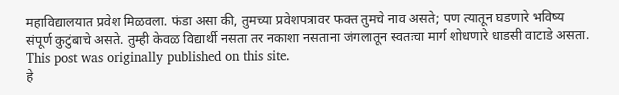महाविद्यालयात प्रवेश मिळवला. फंडा असा की, तुमच्या प्रवेशपत्रावर फक्त तुमचे नाव असते; पण त्यातून घडणारे भविष्य संपूर्ण कुटुंबाचे असते. तुम्ही केवळ विद्यार्थी नसता तर नकाशा नसताना जंगलातून स्वतःचा मार्ग शोधणारे धाडसी वाटाडे असता.
This post was originally published on this site.
हे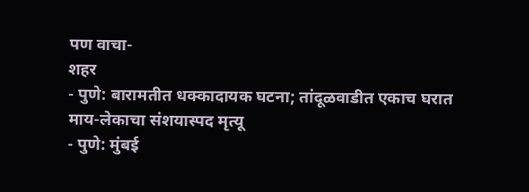पण वाचा-
शहर
- पुणे: बारामतीत धक्कादायक घटना; तांदूळवाडीत एकाच घरात माय-लेकाचा संशयास्पद मृत्यू
- पुणे: मुंबई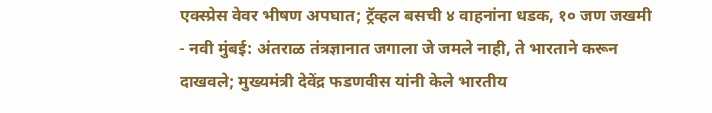एक्स्प्रेस वेवर भीषण अपघात; ट्रॅव्हल बसची ४ वाहनांना धडक, १० जण जखमी
- नवी मुंबई: अंतराळ तंत्रज्ञानात जगाला जे जमले नाही, ते भारताने करून दाखवले; मुख्यमंत्री देवेंद्र फडणवीस यांनी केले भारतीय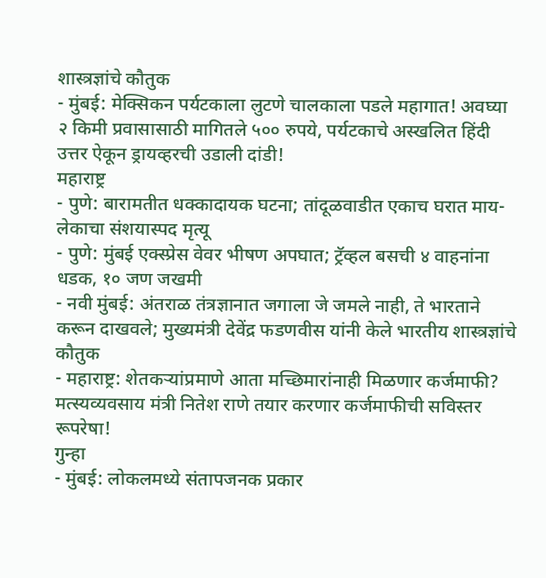शास्त्रज्ञांचे कौतुक
- मुंबई: मेक्सिकन पर्यटकाला लुटणे चालकाला पडले महागात! अवघ्या २ किमी प्रवासासाठी मागितले ५०० रुपये, पर्यटकाचे अस्खलित हिंदी उत्तर ऐकून ड्रायव्हरची उडाली दांडी!
महाराष्ट्र
- पुणे: बारामतीत धक्कादायक घटना; तांदूळवाडीत एकाच घरात माय-लेकाचा संशयास्पद मृत्यू
- पुणे: मुंबई एक्स्प्रेस वेवर भीषण अपघात; ट्रॅव्हल बसची ४ वाहनांना धडक, १० जण जखमी
- नवी मुंबई: अंतराळ तंत्रज्ञानात जगाला जे जमले नाही, ते भारताने करून दाखवले; मुख्यमंत्री देवेंद्र फडणवीस यांनी केले भारतीय शास्त्रज्ञांचे कौतुक
- महाराष्ट्र: शेतकऱ्यांप्रमाणे आता मच्छिमारांनाही मिळणार कर्जमाफी? मत्स्यव्यवसाय मंत्री नितेश राणे तयार करणार कर्जमाफीची सविस्तर रूपरेषा!
गुन्हा
- मुंबई: लोकलमध्ये संतापजनक प्रकार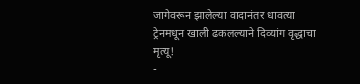जागेवरून झालेल्या वादानंतर धावत्या ट्रेनमधून खाली ढकलल्याने दिव्यांग वृद्धाचा मृत्यू!
-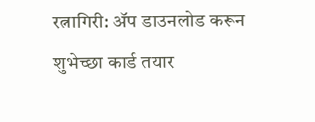रत्नागिरी: ॲप डाउनलोड करून शुभेच्छा कार्ड तयार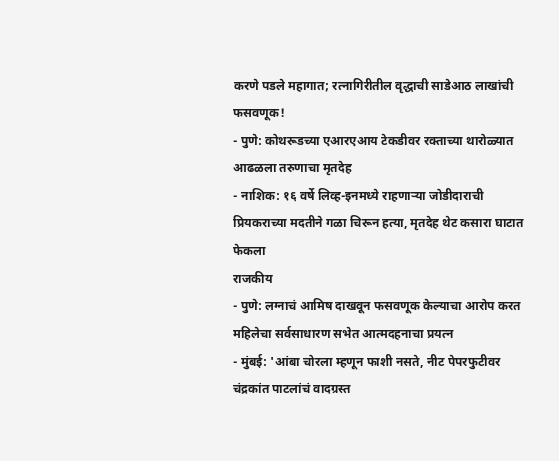करणे पडले महागात; रत्नागिरीतील वृद्धाची साडेआठ लाखांची फसवणूक!
- पुणे: कोथरूडच्या एआरएआय टेकडीवर रक्ताच्या थारोळ्यात आढळला तरुणाचा मृतदेह
- नाशिक: १६ वर्षे लिव्ह-इनमध्ये राहणाऱ्या जोडीदाराची प्रियकराच्या मदतीने गळा चिरून हत्या, मृतदेह थेट कसारा घाटात फेकला
राजकीय
- पुणे: लग्नाचं आमिष दाखवून फसवणूक केल्याचा आरोप करत महिलेचा सर्वसाधारण सभेत आत्मदहनाचा प्रयत्न
- मुंबई: 'आंबा चोरला म्हणून फाशी नसते, नीट पेपरफुटीवर चंद्रकांत पाटलांचं वादग्रस्त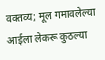वक्तव्य; मूल गमावलेल्या आईला लेकरू कुठल्या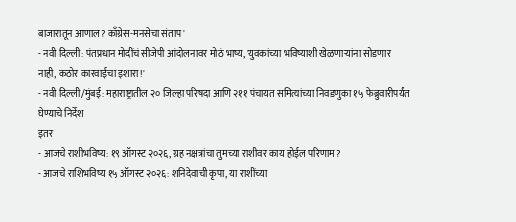बाजारातून आणाल? काँग्रेस-मनसेचा संताप'
- नवी दिल्ली: पंतप्रधान मोदींचं सीजेपी आंदोलनावर मोठं भाष्य, 'युवकांच्या भविष्याशी खेळणाऱ्यांना सोडणार नाही, कठोर कारवाईचा इशारा!'
- नवी दिल्ली/मुंबई: महाराष्ट्रातील २० जिल्हा परिषदा आणि २११ पंचायत समित्यांच्या निवडणुका १५ फेब्रुवारीपर्यंत घेण्याचे निर्देश
इतर
- आजचे राशीभविष्य: १९ ऑगस्ट २०२६, ग्रह नक्षत्रांचा तुमच्या राशीवर काय होईल परिणाम?
- आजचे राशिभविष्य १५ ऑगस्ट २०२६: शनिदेवाची कृपा, या राशींच्या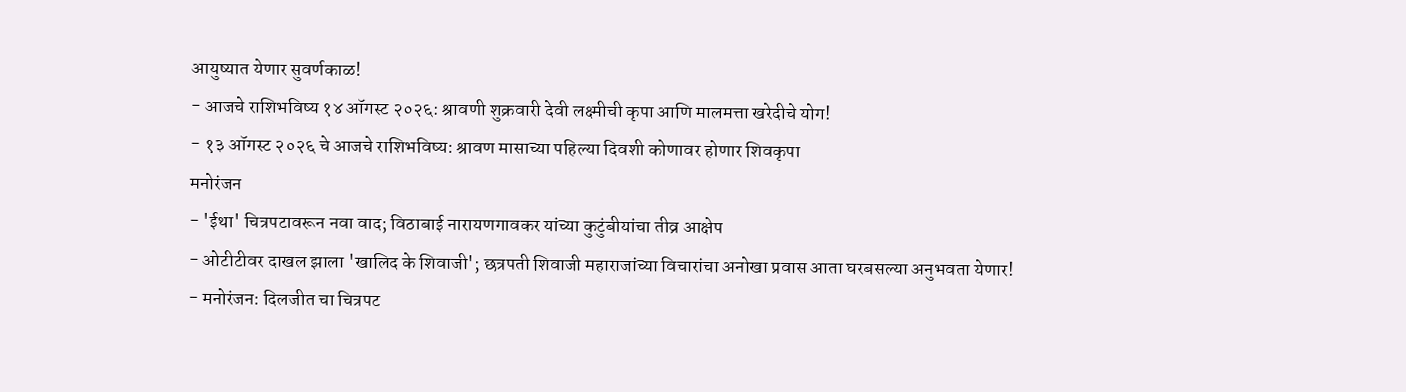आयुष्यात येणार सुवर्णकाळ!
- आजचे राशिभविष्य १४ ऑगस्ट २०२६: श्रावणी शुक्रवारी देवी लक्ष्मीची कृपा आणि मालमत्ता खरेदीचे योग!
- १३ ऑगस्ट २०२६ चे आजचे राशिभविष्य: श्रावण मासाच्या पहिल्या दिवशी कोणावर होणार शिवकृपा
मनोरंजन
- 'ईथा' चित्रपटावरून नवा वाद; विठाबाई नारायणगावकर यांच्या कुटुंबीयांचा तीव्र आक्षेप
- ओटीटीवर दाखल झाला 'खालिद के शिवाजी'; छत्रपती शिवाजी महाराजांच्या विचारांचा अनोखा प्रवास आता घरबसल्या अनुभवता येणार!
- मनोरंजन: दिलजीत चा चित्रपट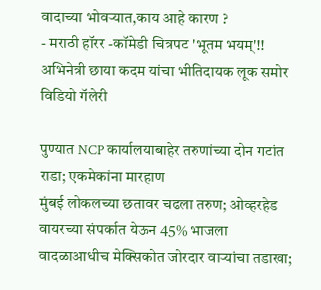वादाच्या भोवऱ्यात,काय आहे कारण ?
- मराठी हॉरर -कॉमेडी चित्रपट 'भूतम भयम्'!! अभिनेत्री छाया कदम यांचा भीतिदायक लूक समोर
विडियो गॅलेरी

पुण्यात NCP कार्यालयाबाहेर तरुणांच्या दोन गटांत राडा; एकमेकांना मारहाण
मुंबई लोकलच्या छतावर चढला तरुण; ओव्हरहेड वायरच्या संपर्कात येऊन 45% भाजला
वादळाआधीच मेक्सिकोत जोरदार वाऱ्यांचा तडाखा;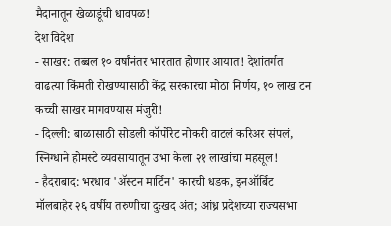मैदानातून खेळाडूंची धावपळ!
देश विदेश
- साखर: तब्बल १० वर्षांनंतर भारतात होणार आयात! देशांतर्गत वाढत्या किंमती रोखण्यासाठी केंद्र सरकारचा मोठा निर्णय, १० लाख टन कच्ची साखर मागवण्यास मंजुरी!
- दिल्ली: बाळासाठी सोडली कॉर्पोरेट नोकरी वाटलं करिअर संपलं, स्निग्धाने होमस्टे व्यवसायातून उभा केला २१ लाखांचा महसूल!
- हैदराबाद: भरधाव 'ॲस्टन मार्टिन' कारची धडक, इनऑर्बिट मॉलबाहेर २६ वर्षीय तरुणीचा दुःखद अंत; आंध्र प्रदेशच्या राज्यसभा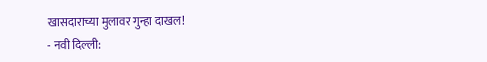खासदाराच्या मुलावर गुन्हा दाखल!
- नवी दिल्ली: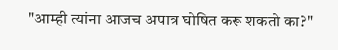"आम्ही त्यांना आजच अपात्र घोषित करू शकतो का?"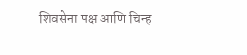शिवसेना पक्ष आणि चिन्ह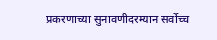प्रकरणाच्या सुनावणीदरम्यान सर्वोच्च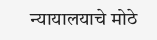न्यायालयाचे मोठे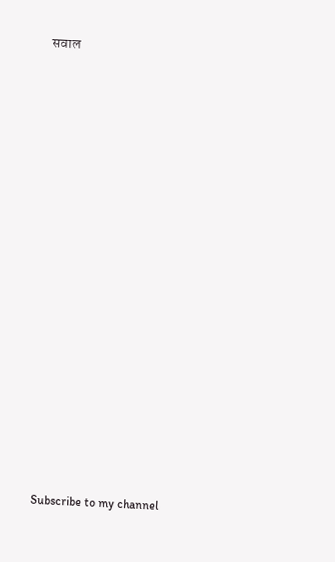सवाल

























Subscribe to my channel